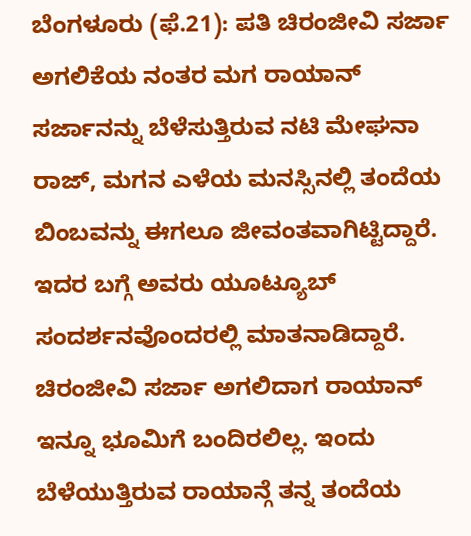ಬೆಂಗಳೂರು (ಫೆ.21): ಪತಿ ಚಿರಂಜೀವಿ ಸರ್ಜಾ ಅಗಲಿಕೆಯ ನಂತರ ಮಗ ರಾಯಾನ್ ಸರ್ಜಾನನ್ನು ಬೆಳೆಸುತ್ತಿರುವ ನಟಿ ಮೇಘನಾ ರಾಜ್, ಮಗನ ಎಳೆಯ ಮನಸ್ಸಿನಲ್ಲಿ ತಂದೆಯ ಬಿಂಬವನ್ನು ಈಗಲೂ ಜೀವಂತವಾಗಿಟ್ಟಿದ್ದಾರೆ. ಇದರ ಬಗ್ಗೆ ಅವರು ಯೂಟ್ಯೂಬ್ ಸಂದರ್ಶನವೊಂದರಲ್ಲಿ ಮಾತನಾಡಿದ್ದಾರೆ.
ಚಿರಂಜೀವಿ ಸರ್ಜಾ ಅಗಲಿದಾಗ ರಾಯಾನ್ ಇನ್ನೂ ಭೂಮಿಗೆ ಬಂದಿರಲಿಲ್ಲ. ಇಂದು ಬೆಳೆಯುತ್ತಿರುವ ರಾಯಾನ್ಗೆ ತನ್ನ ತಂದೆಯ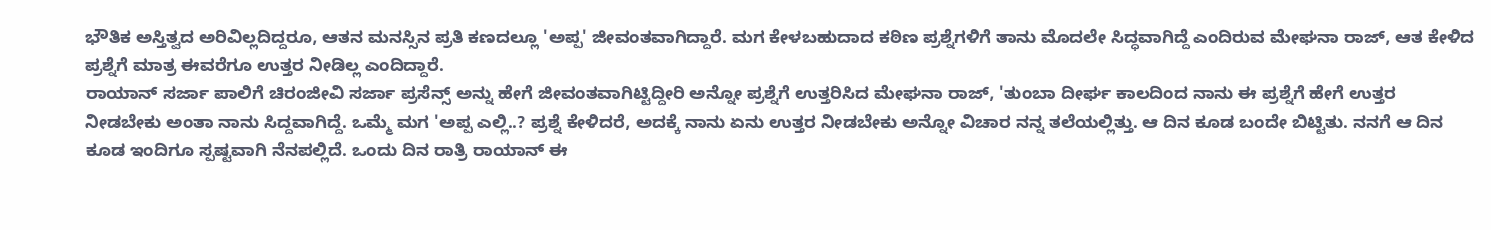ಭೌತಿಕ ಅಸ್ತಿತ್ವದ ಅರಿವಿಲ್ಲದಿದ್ದರೂ, ಆತನ ಮನಸ್ಸಿನ ಪ್ರತಿ ಕಣದಲ್ಲೂ 'ಅಪ್ಪ' ಜೀವಂತವಾಗಿದ್ದಾರೆ. ಮಗ ಕೇಳಬಹುದಾದ ಕಠಿಣ ಪ್ರಶ್ನೆಗಳಿಗೆ ತಾನು ಮೊದಲೇ ಸಿದ್ಧವಾಗಿದ್ದೆ ಎಂದಿರುವ ಮೇಘನಾ ರಾಜ್, ಆತ ಕೇಳಿದ ಪ್ರಶ್ನೆಗೆ ಮಾತ್ರ ಈವರೆಗೂ ಉತ್ತರ ನೀಡಿಲ್ಲ ಎಂದಿದ್ದಾರೆ.
ರಾಯಾನ್ ಸರ್ಜಾ ಪಾಲಿಗೆ ಚಿರಂಜೀವಿ ಸರ್ಜಾ ಪ್ರಸೆನ್ಸ್ ಅನ್ನು ಹೇಗೆ ಜೀವಂತವಾಗಿಟ್ಟಿದ್ದೀರಿ ಅನ್ನೋ ಪ್ರಶ್ನೆಗೆ ಉತ್ತರಿಸಿದ ಮೇಘನಾ ರಾಜ್, 'ತುಂಬಾ ದೀರ್ಘ ಕಾಲದಿಂದ ನಾನು ಈ ಪ್ರಶ್ನೆಗೆ ಹೇಗೆ ಉತ್ತರ ನೀಡಬೇಕು ಅಂತಾ ನಾನು ಸಿದ್ದವಾಗಿದ್ದೆ. ಒಮ್ಮೆ ಮಗ 'ಅಪ್ಪ ಎಲ್ಲಿ..? ಪ್ರಶ್ನೆ ಕೇಳಿದರೆ, ಅದಕ್ಕೆ ನಾನು ಏನು ಉತ್ತರ ನೀಡಬೇಕು ಅನ್ನೋ ವಿಚಾರ ನನ್ನ ತಲೆಯಲ್ಲಿತ್ತು. ಆ ದಿನ ಕೂಡ ಬಂದೇ ಬಿಟ್ಟಿತು. ನನಗೆ ಆ ದಿನ ಕೂಡ ಇಂದಿಗೂ ಸ್ಪಷ್ಟವಾಗಿ ನೆನಪಲ್ಲಿದೆ. ಒಂದು ದಿನ ರಾತ್ರಿ ರಾಯಾನ್ ಈ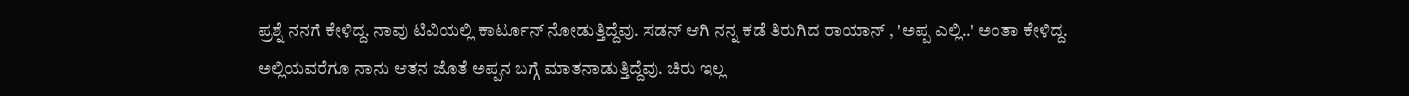ಪ್ರಶ್ನೆ ನನಗೆ ಕೇಳಿದ್ದ. ನಾವು ಟಿವಿಯಲ್ಲಿ ಕಾರ್ಟೂನ್ ನೋಡುತ್ತಿದ್ದೆವು. ಸಡನ್ ಆಗಿ ನನ್ನ ಕಡೆ ತಿರುಗಿದ ರಾಯಾನ್ , 'ಅಪ್ಪ ಎಲ್ಲಿ..' ಅಂತಾ ಕೇಳಿದ್ದ.
ಅಲ್ಲಿಯವರೆಗೂ ನಾನು ಆತನ ಜೊತೆ ಅಪ್ಪನ ಬಗ್ಗೆ ಮಾತನಾಡುತ್ತಿದ್ದೆವು. ಚಿರು ಇಲ್ಲ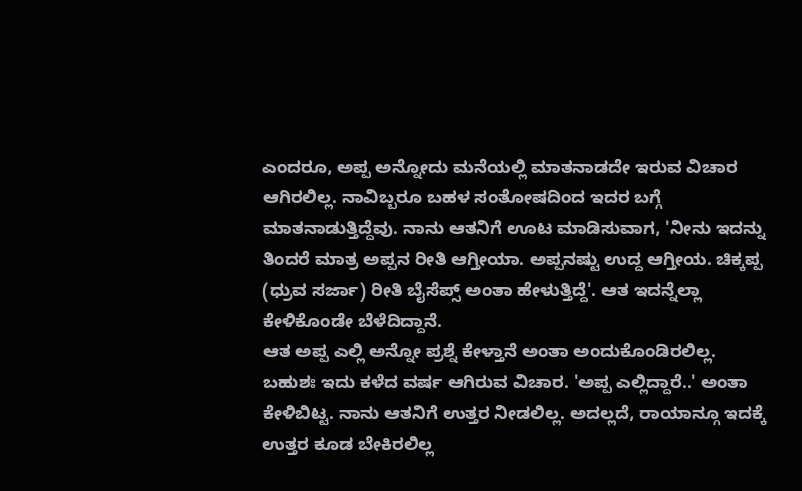ಎಂದರೂ, ಅಪ್ಪ ಅನ್ನೋದು ಮನೆಯಲ್ಲಿ ಮಾತನಾಡದೇ ಇರುವ ವಿಚಾರ ಆಗಿರಲಿಲ್ಲ. ನಾವಿಬ್ಬರೂ ಬಹಳ ಸಂತೋಷದಿಂದ ಇದರ ಬಗ್ಗೆ ಮಾತನಾಡುತ್ತಿದ್ದೆವು. ನಾನು ಆತನಿಗೆ ಊಟ ಮಾಡಿಸುವಾಗ, 'ನೀನು ಇದನ್ನು ತಿಂದರೆ ಮಾತ್ರ ಅಪ್ಪನ ರೀತಿ ಆಗ್ತೀಯಾ. ಅಪ್ಪನಷ್ಟು ಉದ್ದ ಆಗ್ತೀಯ. ಚಿಕ್ಕಪ್ಪ (ಧ್ರುವ ಸರ್ಜಾ) ರೀತಿ ಬೈಸೆಪ್ಸ್ ಅಂತಾ ಹೇಳುತ್ತಿದ್ದೆ'. ಆತ ಇದನ್ನೆಲ್ಲಾ ಕೇಳಿಕೊಂಡೇ ಬೆಳೆದಿದ್ದಾನೆ.
ಆತ ಅಪ್ಪ ಎಲ್ಲಿ ಅನ್ನೋ ಪ್ರಶ್ನೆ ಕೇಳ್ತಾನೆ ಅಂತಾ ಅಂದುಕೊಂಡಿರಲಿಲ್ಲ. ಬಹುಶಃ ಇದು ಕಳೆದ ವರ್ಷ ಆಗಿರುವ ವಿಚಾರ. 'ಅಪ್ಪ ಎಲ್ಲಿದ್ದಾರೆ..' ಅಂತಾ ಕೇಳಿಬಿಟ್ಟ. ನಾನು ಆತನಿಗೆ ಉತ್ತರ ನೀಡಲಿಲ್ಲ. ಅದಲ್ಲದೆ, ರಾಯಾನ್ಗೂ ಇದಕ್ಕೆ ಉತ್ತರ ಕೂಡ ಬೇಕಿರಲಿಲ್ಲ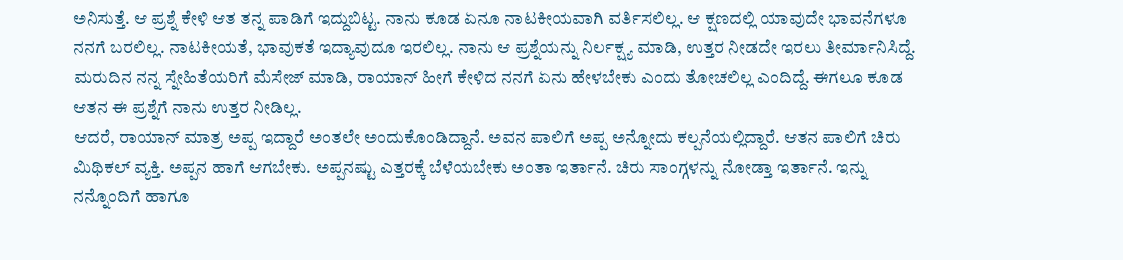ಅನಿಸುತ್ತೆ. ಆ ಪ್ರಶ್ನೆ ಕೇಳಿ ಆತ ತನ್ನ ಪಾಡಿಗೆ ಇದ್ದುಬಿಟ್ಟ. ನಾನು ಕೂಡ ಏನೂ ನಾಟಕೀಯವಾಗಿ ವರ್ತಿಸಲಿಲ್ಲ. ಆ ಕ್ಷಣದಲ್ಲಿ ಯಾವುದೇ ಭಾವನೆಗಳೂ ನನಗೆ ಬರಲಿಲ್ಲ. ನಾಟಕೀಯತೆ, ಭಾವುಕತೆ ಇದ್ಯಾವುದೂ ಇರಲಿಲ್ಲ. ನಾನು ಆ ಪ್ರಶ್ನೆಯನ್ನು ನಿರ್ಲಕ್ಷ್ಯ ಮಾಡಿ, ಉತ್ತರ ನೀಡದೇ ಇರಲು ತೀರ್ಮಾನಿಸಿದ್ದೆ.
ಮರುದಿನ ನನ್ನ ಸ್ನೇಹಿತೆಯರಿಗೆ ಮೆಸೇಜ್ ಮಾಡಿ, ರಾಯಾನ್ ಹೀಗೆ ಕೇಳಿದ ನನಗೆ ಏನು ಹೇಳಬೇಕು ಎಂದು ತೋಚಲಿಲ್ಲ ಎಂದಿದ್ದೆ. ಈಗಲೂ ಕೂಡ ಆತನ ಈ ಪ್ರಶ್ನೆಗೆ ನಾನು ಉತ್ತರ ನೀಡಿಲ್ಲ.
ಆದರೆ, ರಾಯಾನ್ ಮಾತ್ರ ಅಪ್ಪ ಇದ್ದಾರೆ ಅಂತಲೇ ಅಂದುಕೊಂಡಿದ್ದಾನೆ. ಅವನ ಪಾಲಿಗೆ ಅಪ್ಪ ಅನ್ನೋದು ಕಲ್ಪನೆಯಲ್ಲಿದ್ದಾರೆ. ಆತನ ಪಾಲಿಗೆ ಚಿರು ಮಿಥಿಕಲ್ ವ್ಯಕ್ತಿ. ಅಪ್ಪನ ಹಾಗೆ ಆಗಬೇಕು. ಅಪ್ಪನಷ್ಟು ಎತ್ತರಕ್ಕೆ ಬೆಳೆಯಬೇಕು ಅಂತಾ ಇರ್ತಾನೆ. ಚಿರು ಸಾಂಗ್ಗಳನ್ನು ನೋಡ್ತಾ ಇರ್ತಾನೆ. ಇನ್ನು ನನ್ನೊಂದಿಗೆ ಹಾಗೂ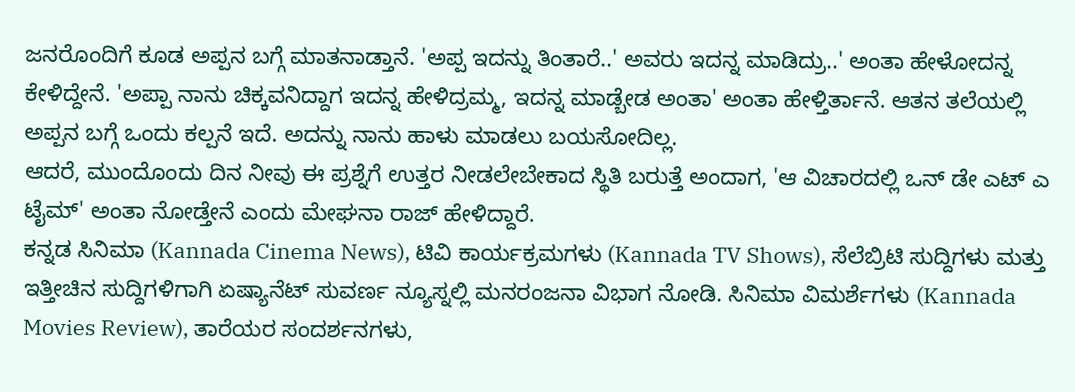ಜನರೊಂದಿಗೆ ಕೂಡ ಅಪ್ಪನ ಬಗ್ಗೆ ಮಾತನಾಡ್ತಾನೆ. 'ಅಪ್ಪ ಇದನ್ನು ತಿಂತಾರೆ..' ಅವರು ಇದನ್ನ ಮಾಡಿದ್ರು..' ಅಂತಾ ಹೇಳೋದನ್ನ ಕೇಳಿದ್ದೇನೆ. 'ಅಪ್ಪಾ ನಾನು ಚಿಕ್ಕವನಿದ್ದಾಗ ಇದನ್ನ ಹೇಳಿದ್ರಮ್ಮ, ಇದನ್ನ ಮಾಡ್ಬೇಡ ಅಂತಾ' ಅಂತಾ ಹೇಳ್ತಿರ್ತಾನೆ. ಆತನ ತಲೆಯಲ್ಲಿ ಅಪ್ಪನ ಬಗ್ಗೆ ಒಂದು ಕಲ್ಪನೆ ಇದೆ. ಅದನ್ನು ನಾನು ಹಾಳು ಮಾಡಲು ಬಯಸೋದಿಲ್ಲ.
ಆದರೆ, ಮುಂದೊಂದು ದಿನ ನೀವು ಈ ಪ್ರಶ್ನೆಗೆ ಉತ್ತರ ನೀಡಲೇಬೇಕಾದ ಸ್ಥಿತಿ ಬರುತ್ತೆ ಅಂದಾಗ, 'ಆ ವಿಚಾರದಲ್ಲಿ ಒನ್ ಡೇ ಎಟ್ ಎ ಟೈಮ್' ಅಂತಾ ನೋಡ್ತೇನೆ ಎಂದು ಮೇಘನಾ ರಾಜ್ ಹೇಳಿದ್ದಾರೆ.
ಕನ್ನಡ ಸಿನಿಮಾ (Kannada Cinema News), ಟಿವಿ ಕಾರ್ಯಕ್ರಮಗಳು (Kannada TV Shows), ಸೆಲೆಬ್ರಿಟಿ ಸುದ್ದಿಗಳು ಮತ್ತು ಇತ್ತೀಚಿನ ಸುದ್ದಿಗಳಿಗಾಗಿ ಏಷ್ಯಾನೆಟ್ ಸುವರ್ಣ ನ್ಯೂಸ್ನಲ್ಲಿ ಮನರಂಜನಾ ವಿಭಾಗ ನೋಡಿ. ಸಿನಿಮಾ ವಿಮರ್ಶೆಗಳು (Kannada Movies Review), ತಾರೆಯರ ಸಂದರ್ಶನಗಳು,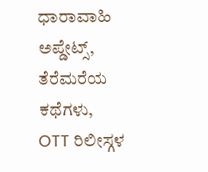ಧಾರಾವಾಹಿ ಅಪ್ಡೇಟ್ಸ್, ತೆರೆಮರೆಯ ಕಥೆಗಳು, OTT ರಿಲೀಸ್ಗಳ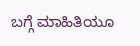ಬಗ್ಗೆ ಮಾಹಿತಿಯೂ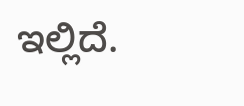ಇಲ್ಲಿದೆ.